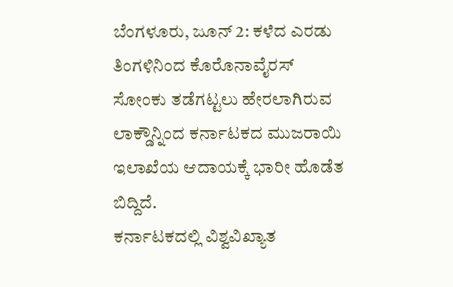ಬೆಂಗಳೂರು, ಜೂನ್ 2: ಕಳೆದ ಎರಡು ತಿಂಗಳಿನಿಂದ ಕೊರೊನಾವೈರಸ್ ಸೋಂಕು ತಡೆಗಟ್ಟಲು ಹೇರಲಾಗಿರುವ ಲಾಕ್ಡೌನ್ನಿಂದ ಕರ್ನಾಟಕದ ಮುಜರಾಯಿ ಇಲಾಖೆಯ ಆದಾಯಕ್ಕೆ ಭಾರೀ ಹೊಡೆತ ಬಿದ್ದಿದೆ.
ಕರ್ನಾಟಕದಲ್ಲಿ ವಿಶ್ವವಿಖ್ಯಾತ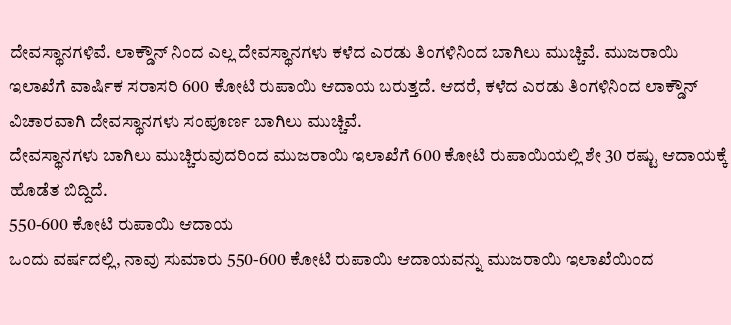ದೇವಸ್ಥಾನಗಳಿವೆ. ಲಾಕ್ಡೌನ್ ನಿಂದ ಎಲ್ಲ ದೇವಸ್ಥಾನಗಳು ಕಳೆದ ಎರಡು ತಿಂಗಳಿನಿಂದ ಬಾಗಿಲು ಮುಚ್ಚಿವೆ. ಮುಜರಾಯಿ ಇಲಾಖೆಗೆ ವಾರ್ಷಿಕ ಸರಾಸರಿ 600 ಕೋಟಿ ರುಪಾಯಿ ಆದಾಯ ಬರುತ್ತದೆ. ಆದರೆ, ಕಳೆದ ಎರಡು ತಿಂಗಳಿನಿಂದ ಲಾಕ್ಡೌನ್ ವಿಚಾರವಾಗಿ ದೇವಸ್ಥಾನಗಳು ಸಂಪೂರ್ಣ ಬಾಗಿಲು ಮುಚ್ಚಿವೆ.
ದೇವಸ್ಥಾನಗಳು ಬಾಗಿಲು ಮುಚ್ಚಿರುವುದರಿಂದ ಮುಜರಾಯಿ ಇಲಾಖೆಗೆ 600 ಕೋಟಿ ರುಪಾಯಿಯಲ್ಲಿ ಶೇ 30 ರಷ್ಟು ಆದಾಯಕ್ಕೆ ಹೊಡೆತ ಬಿದ್ದಿದೆ.
550-600 ಕೋಟಿ ರುಪಾಯಿ ಆದಾಯ
ಒಂದು ವರ್ಷದಲ್ಲಿ, ನಾವು ಸುಮಾರು 550-600 ಕೋಟಿ ರುಪಾಯಿ ಆದಾಯವನ್ನು ಮುಜರಾಯಿ ಇಲಾಖೆಯಿಂದ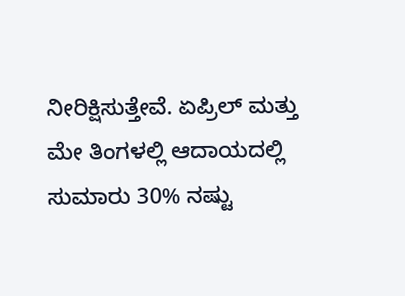ನೀರಿಕ್ಷಿಸುತ್ತೇವೆ. ಏಪ್ರಿಲ್ ಮತ್ತು ಮೇ ತಿಂಗಳಲ್ಲಿ ಆದಾಯದಲ್ಲಿ ಸುಮಾರು 30% ನಷ್ಟು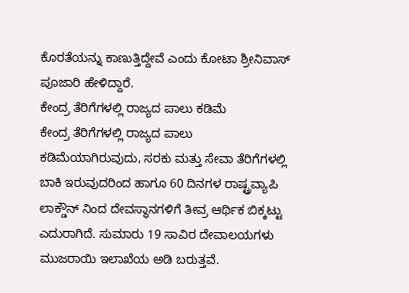ಕೊರತೆಯನ್ನು ಕಾಣುತ್ತಿದ್ದೇವೆ ಎಂದು ಕೋಟಾ ಶ್ರೀನಿವಾಸ್ ಪೂಜಾರಿ ಹೇಳಿದ್ದಾರೆ.
ಕೇಂದ್ರ ತೆರಿಗೆಗಳಲ್ಲಿ ರಾಜ್ಯದ ಪಾಲು ಕಡಿಮೆ
ಕೇಂದ್ರ ತೆರಿಗೆಗಳಲ್ಲಿ ರಾಜ್ಯದ ಪಾಲು ಕಡಿಮೆಯಾಗಿರುವುದು, ಸರಕು ಮತ್ತು ಸೇವಾ ತೆರಿಗೆಗಳಲ್ಲಿ ಬಾಕಿ ಇರುವುದರಿಂದ ಹಾಗೂ 60 ದಿನಗಳ ರಾಷ್ಟ್ರವ್ಯಾಪಿ ಲಾಕ್ಡೌನ್ ನಿಂದ ದೇವಸ್ಥಾನಗಳಿಗೆ ತೀವ್ರ ಆರ್ಥಿಕ ಬಿಕ್ಕಟ್ಟು ಎದುರಾಗಿದೆ. ಸುಮಾರು 19 ಸಾವಿರ ದೇವಾಲಯಗಳು ಮುಜರಾಯಿ ಇಲಾಖೆಯ ಅಡಿ ಬರುತ್ತವೆ.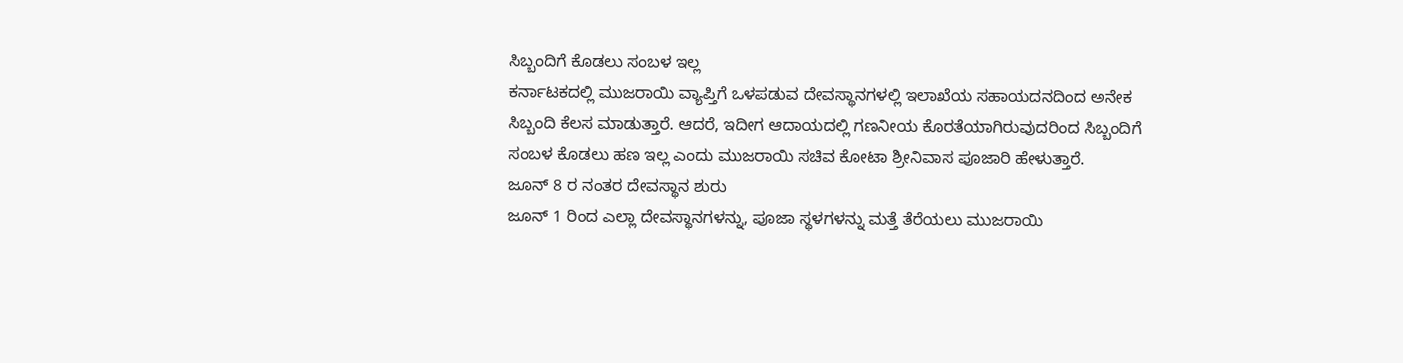ಸಿಬ್ಬಂದಿಗೆ ಕೊಡಲು ಸಂಬಳ ಇಲ್ಲ
ಕರ್ನಾಟಕದಲ್ಲಿ ಮುಜರಾಯಿ ವ್ಯಾಪ್ತಿಗೆ ಒಳಪಡುವ ದೇವಸ್ಥಾನಗಳಲ್ಲಿ ಇಲಾಖೆಯ ಸಹಾಯದನದಿಂದ ಅನೇಕ ಸಿಬ್ಬಂದಿ ಕೆಲಸ ಮಾಡುತ್ತಾರೆ. ಆದರೆ, ಇದೀಗ ಆದಾಯದಲ್ಲಿ ಗಣನೀಯ ಕೊರತೆಯಾಗಿರುವುದರಿಂದ ಸಿಬ್ಬಂದಿಗೆ ಸಂಬಳ ಕೊಡಲು ಹಣ ಇಲ್ಲ ಎಂದು ಮುಜರಾಯಿ ಸಚಿವ ಕೋಟಾ ಶ್ರೀನಿವಾಸ ಪೂಜಾರಿ ಹೇಳುತ್ತಾರೆ.
ಜೂನ್ 8 ರ ನಂತರ ದೇವಸ್ಥಾನ ಶುರು
ಜೂನ್ 1 ರಿಂದ ಎಲ್ಲಾ ದೇವಸ್ಥಾನಗಳನ್ನು, ಪೂಜಾ ಸ್ಥಳಗಳನ್ನು ಮತ್ತೆ ತೆರೆಯಲು ಮುಜರಾಯಿ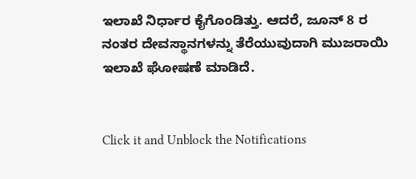ಇಲಾಖೆ ನಿರ್ಧಾರ ಕೈಗೊಂಡಿತ್ತು. ಆದರೆ, ಜೂನ್ 8 ರ ನಂತರ ದೇವಸ್ಥಾನಗಳನ್ನು ತೆರೆಯುವುದಾಗಿ ಮುಜರಾಯಿ ಇಲಾಖೆ ಘೋಷಣೆ ಮಾಡಿದೆ.


Click it and Unblock the Notifications